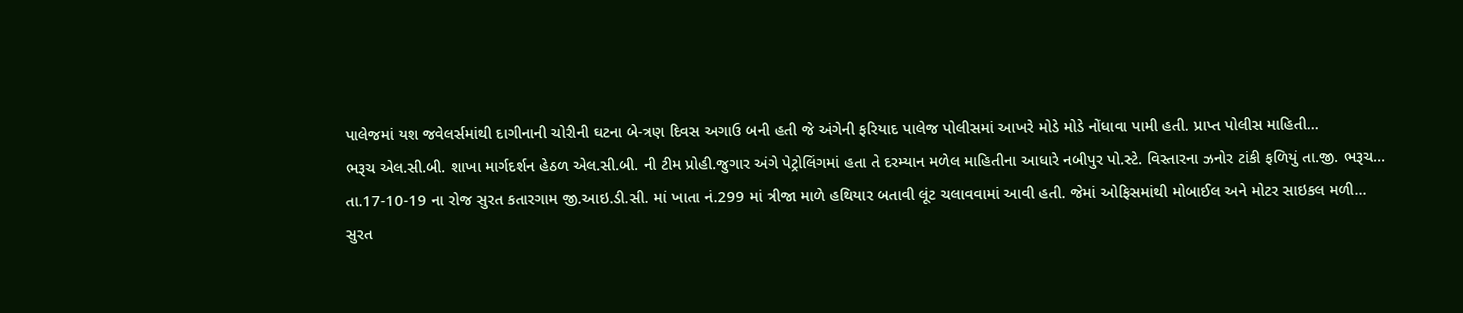પાલેજમાં યશ જવેલર્સમાંથી દાગીનાની ચોરીની ઘટના બે-ત્રણ દિવસ અગાઉ બની હતી જે અંગેની ફરિયાદ પાલેજ પોલીસમાં આખરે મોડે મોડે નોંધાવા પામી હતી. પ્રાપ્ત પોલીસ માહિતી...
ભરૂચ એલ.સી.બી. શાખા માર્ગદર્શન હેઠળ એલ.સી.બી. ની ટીમ પ્રોહી.જુગાર અંગે પેટ્રોલિંગમાં હતા તે દરમ્યાન મળેલ માહિતીના આધારે નબીપુર પો.સ્ટે. વિસ્તારના ઝનોર ટાંકી ફળિયું તા.જી. ભરૂચ...
તા.17-10-19 ના રોજ સુરત કતારગામ જી.આઇ.ડી.સી. માં ખાતા નં.299 માં ત્રીજા માળે હથિયાર બતાવી લૂંટ ચલાવવામાં આવી હતી. જેમાં ઓફિસમાંથી મોબાઈલ અને મોટર સાઇકલ મળી...
સુરત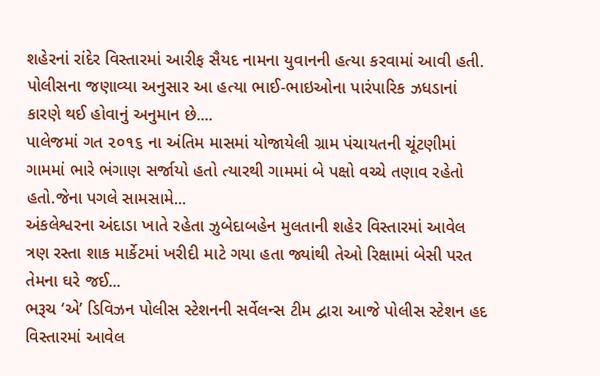શહેરનાં રાંદેર વિસ્તારમાં આરીફ સૈયદ નામના યુવાનની હત્યા કરવામાં આવી હતી. પોલીસના જણાવ્યા અનુસાર આ હત્યા ભાઈ-ભાઇઓના પારંપારિક ઝધડાનાં કારણે થઈ હોવાનું અનુમાન છે....
પાલેજમાં ગત ૨૦૧૬ ના અંતિમ માસમાં યોજાયેલી ગ્રામ પંચાયતની ચૂંટણીમાં ગામમાં ભારે ભંગાણ સર્જાયો હતો ત્યારથી ગામમાં બે પક્ષો વચ્ચે તણાવ રહેતો હતો.જેના પગલે સામસામે...
અંકલેશ્વરના અંદાડા ખાતે રહેતા ઝુબેદાબહેન મુલતાની શહેર વિસ્તારમાં આવેલ ત્રણ રસ્તા શાક માર્કેટમાં ખરીદી માટે ગયા હતા જ્યાંથી તેઓ રિક્ષામાં બેસી પરત તેમના ઘરે જઈ...
ભરૂચ ‘એ’ ડિવિઝન પોલીસ સ્ટેશનની સર્વેલન્સ ટીમ દ્વારા આજે પોલીસ સ્ટેશન હદ વિસ્તારમાં આવેલ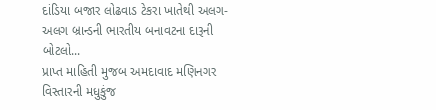દાંડિયા બજાર લોઢવાડ ટેકરા ખાતેથી અલગ-અલગ બ્રાન્ડની ભારતીય બનાવટના દારૂની બોટલો...
પ્રાપ્ત માહિતી મુજબ અમદાવાદ મણિનગર વિસ્તારની મધુકુંજ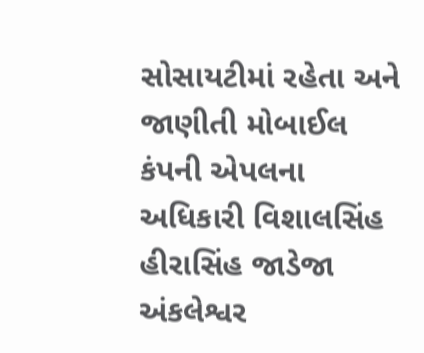સોસાયટીમાં રહેતા અને જાણીતી મોબાઈલ કંપની એપલના અધિકારી વિશાલસિંહ હીરાસિંહ જાડેજા અંકલેશ્વર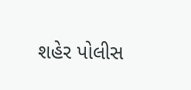શહેર પોલીસ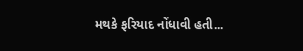મથકે ફરિયાદ નોંધાવી હતી...